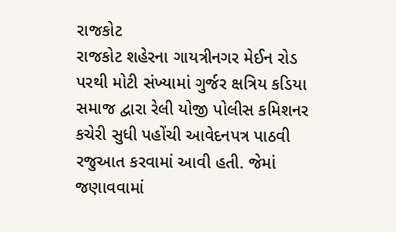રાજકોટ
રાજકોટ શહેરના ગાયત્રીનગર મેઈન રોડ પરથી મોટી સંખ્યામાં ગુર્જર ક્ષત્રિય કડિયા સમાજ દ્વારા રેલી યોજી પોલીસ કમિશનર કચેરી સુધી પહોંચી આવેદનપત્ર પાઠવી રજુઆત કરવામાં આવી હતી. જેમાં જણાવવામાં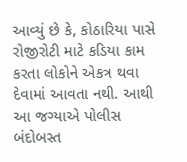આવ્યું છે કે, કોઠારિયા પાસે રોજીરોટી માટે કડિયા કામ કરતા લોકોને એકત્ર થવા દેવામાં આવતા નથી. આથી આ જગ્યાએ પોલીસ બંદોબસ્ત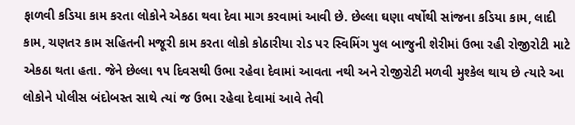ફાળવી કડિયા કામ કરતા લોકોને એકઠા થવા દેવા માગ કરવામાં આવી છે. છેલ્લા ઘણા વર્ષોથી સાંજના કડિયા કામ, લાદી કામ, ચણતર કામ સહિતની મજૂરી કામ કરતા લોકો કોઠારીયા રોડ પર સ્વિમિંગ પુલ બાજુની શેરીમાં ઉભા રહી રોજીરોટી માટે એકઠા થતા હતા. જેને છેલ્લા ૧૫ દિવસથી ઉભા રહેવા દેવામાં આવતા નથી અને રોજીરોટી મળવી મુશ્કેલ થાય છે ત્યારે આ લોકોને પોલીસ બંદોબસ્ત સાથે ત્યાં જ ઉભા રહેવા દેવામાં આવે તેવી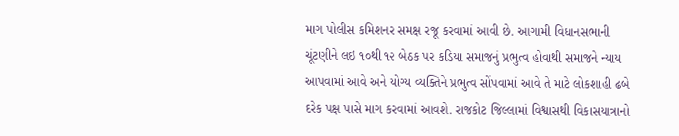માગ પોલીસ કમિશનર સમક્ષ રજૂ કરવામાં આવી છે. આગામી વિધાનસભાની ચૂંટણીને લઇ ૧૦થી ૧૨ બેઠક પર કડિયા સમાજનું પ્રભુત્વ હોવાથી સમાજને ન્યાય આપવામાં આવે અને યોગ્ય વ્યક્તિને પ્રભુત્વ સોંપવામાં આવે તે માટે લોકશાહી ઢબે દરેક પક્ષ પાસે માગ કરવામાં આવશે. રાજકોટ જિલ્લામાં વિશ્વાસથી વિકાસયાત્રાનો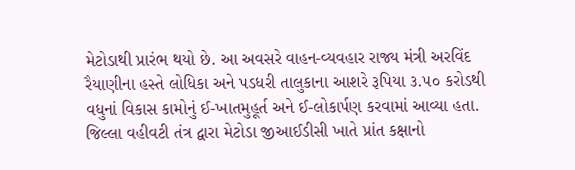મેટોડાથી પ્રારંભ થયો છે. આ અવસરે વાહન-વ્યવહાર રાજ્ય મંત્રી અરવિંદ રૈયાણીના હસ્તે લોધિકા અને પડધરી તાલુકાના આશરે રૂપિયા ૩.૫૦ કરોડથી વધુનાં વિકાસ કામોનું ઈ-ખાતમુહૂર્ત અને ઈ-લોકાર્પણ કરવામાં આવ્યા હતા. જિલ્લા વહીવટી તંત્ર દ્વારા મેટોડા જીઆઈડીસી ખાતે પ્રાંત કક્ષાનો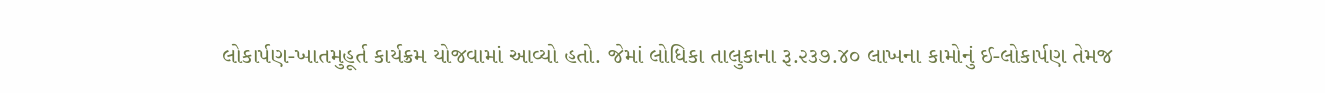લોકાર્પણ-ખાતમુહૂર્ત કાર્યક્રમ યોજવામાં આવ્યો હતો. જેમાં લોધિકા તાલુકાના રૂ.૨૩૭.૪૦ લાખના કામોનું ઈ-લોકાર્પણ તેમજ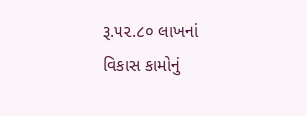રૂ.૫૨.૮૦ લાખનાં વિકાસ કામોનું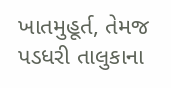ખાતમુહૂર્ત, તેમજ પડધરી તાલુકાના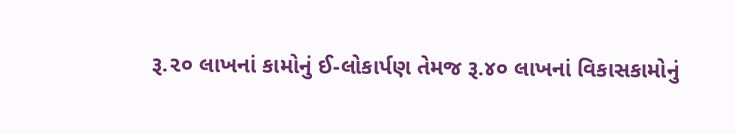રૂ.૨૦ લાખનાં કામોનું ઈ-લોકાર્પણ તેમજ રૂ.૪૦ લાખનાં વિકાસકામોનું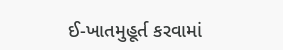ઈ-ખાતમુહૂર્ત કરવામાં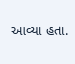આવ્યા હતા.